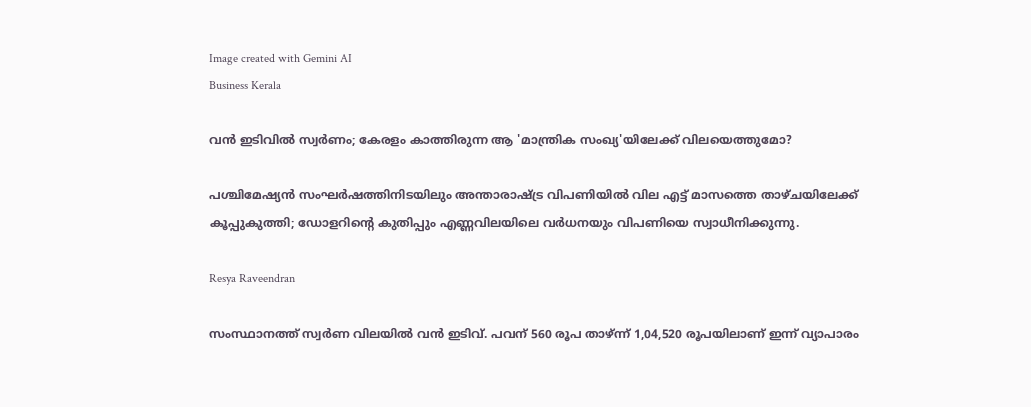Image created with Gemini AI
Business Kerala

വന്‍ ഇടിവില്‍ സ്വര്‍ണം; കേരളം കാത്തിരുന്ന ആ 'മാന്ത്രിക സംഖ്യ'യിലേക്ക് വിലയെത്തുമോ?

പശ്ചിമേഷ്യന്‍ സംഘര്‍ഷത്തിനിടയിലും അന്താരാഷ്ട്ര വിപണിയില്‍ വില എട്ട് മാസത്തെ താഴ്ചയിലേക്ക് കൂപ്പുകുത്തി; ഡോളറിന്റെ കുതിപ്പും എണ്ണവിലയിലെ വര്‍ധനയും വിപണിയെ സ്വാധീനിക്കുന്നു.

Resya Raveendran

സംസ്ഥാനത്ത് സ്വര്‍ണ വിലയില്‍ വന്‍ ഇടിവ്. പവന് 560 രൂപ താഴ്ന്ന് 1,04,520 രൂപയിലാണ് ഇന്ന് വ്യാപാരം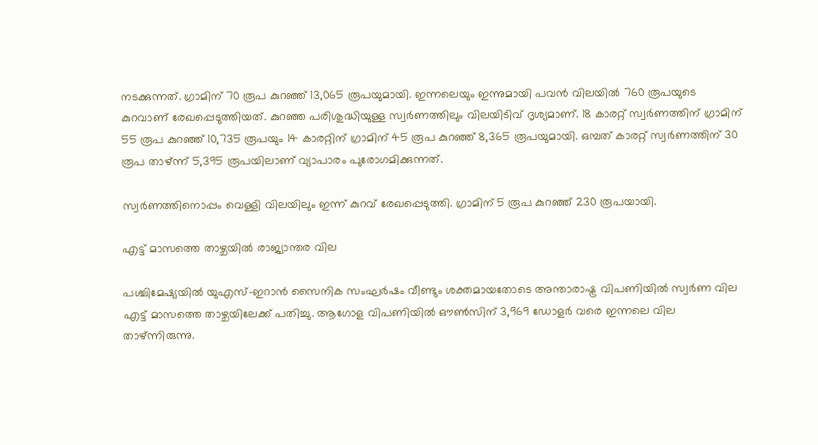നടക്കുന്നത്. ഗ്രാമിന് 70 രൂപ കുറഞ്ഞ് 13,065 രൂപയുമായി. ഇന്നലെയും ഇന്നുമായി പവന്‍ വിലയില്‍ 760 രൂപയുടെ കുറവാണ് രേഖപ്പെടുത്തിയത്. കുറഞ്ഞ പരിശുദ്ധിയുള്ള സ്വര്‍ണത്തിലും വിലയിടിവ് ദൃശ്യമാണ്. 18 കാരറ്റ് സ്വര്‍ണത്തിന് ഗ്രാമിന് 55 രൂപ കുറഞ്ഞ് 10,735 രൂപയും 14 കാരറ്റിന് ഗ്രാമിന് 45 രൂപ കുറഞ്ഞ് 8,365 രൂപയുമായി. ഒമ്പത് കാരറ്റ് സ്വര്‍ണത്തിന് 30 രൂപ താഴ്ന്ന് 5,395 രൂപയിലാണ് വ്യാപാരം പുരോഗമിക്കുന്നത്.

സ്വര്‍ണത്തിനൊപ്പം വെള്ളി വിലയിലും ഇന്ന് കുറവ് രേഖപ്പെടുത്തി. ഗ്രാമിന് 5 രൂപ കുറഞ്ഞ് 230 രൂപയായി.

എട്ട് മാസത്തെ താഴ്ചയില്‍ രാജ്യാന്തര വില

പശ്ചിമേഷ്യയില്‍ യുഎസ്-ഇറാന്‍ സൈനിക സംഘര്‍ഷം വീണ്ടും ശക്തമായതോടെ അന്താരാഷ്ട്ര വിപണിയില്‍ സ്വര്‍ണ വില എട്ട് മാസത്തെ താഴ്ചയിലേക്ക് പതിച്ചു. ആഗോള വിപണിയില്‍ ഔണ്‍സിന് 3,969 ഡോളര്‍ വരെ ഇന്നലെ വില താഴ്ന്നിരുന്നു.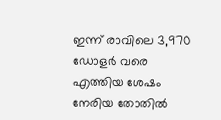ഇന്ന് രാവിലെ 3,970 ഡോളര്‍ വരെ എത്തിയ ശേഷം നേരിയ തോതില്‍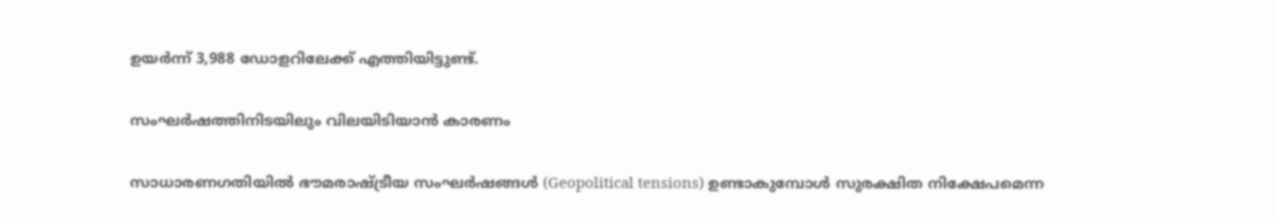ഉയര്‍ന്ന് 3,988 ഡോളറിലേക്ക് എത്തിയിട്ടുണ്ട്.

സംഘര്‍ഷത്തിനിടയിലും വിലയിടിയാന്‍ കാരണം

സാധാരണഗതിയില്‍ ഭൗമരാഷ്ട്രീയ സംഘര്‍ഷങ്ങള്‍ (Geopolitical tensions) ഉണ്ടാകുമ്പോള്‍ സുരക്ഷിത നിക്ഷേപമെന്ന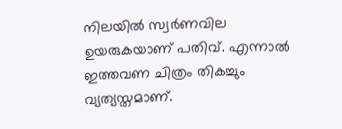നിലയില്‍ സ്വര്‍ണവില ഉയരുകയാണ് പതിവ്. എന്നാല്‍ ഇത്തവണ ചിത്രം തികച്ചും വ്യത്യസ്തമാണ്.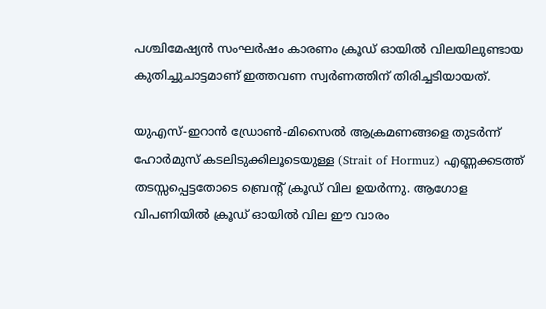പശ്ചിമേഷ്യന്‍ സംഘര്‍ഷം കാരണം ക്രൂഡ് ഓയിൽ വിലയിലുണ്ടായ കുതിച്ചുചാട്ടമാണ് ഇത്തവണ സ്വര്‍ണത്തിന് തിരിച്ചടിയായത്.

യുഎസ്-ഇറാന്‍ ഡ്രോണ്‍-മിസൈല്‍ ആക്രമണങ്ങളെ തുടര്‍ന്ന് ഹോര്‍മുസ് കടലിടുക്കിലൂടെയുള്ള (Strait of Hormuz) എണ്ണക്കടത്ത് തടസ്സപ്പെട്ടതോടെ ബ്രെന്റ് ക്രൂഡ് വില ഉയര്‍ന്നു. ആഗോള വിപണിയില്‍ ക്രൂഡ് ഓയില്‍ വില ഈ വാരം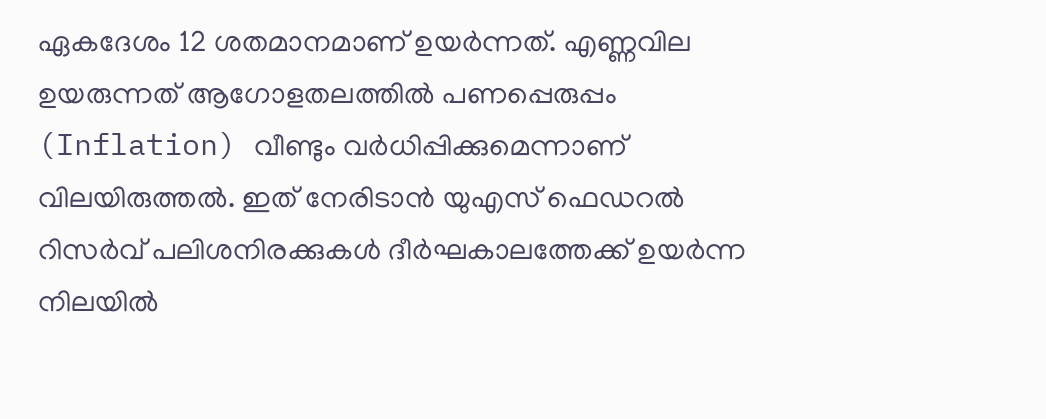ഏകദേശം 12 ശതമാനമാണ് ഉയര്‍ന്നത്. എണ്ണവില ഉയരുന്നത് ആഗോളതലത്തില്‍ പണപ്പെരുപ്പം (Inflation) വീണ്ടും വര്‍ധിപ്പിക്കുമെന്നാണ് വിലയിരുത്തല്‍. ഇത് നേരിടാന്‍ യുഎസ് ഫെഡറല്‍ റിസര്‍വ് പലിശനിരക്കുകള്‍ ദീര്‍ഘകാലത്തേക്ക് ഉയര്‍ന്ന നിലയില്‍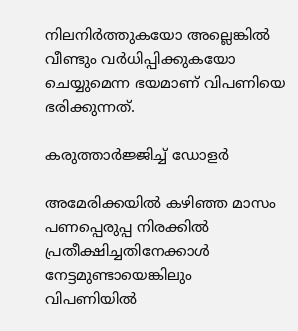നിലനിര്‍ത്തുകയോ അല്ലെങ്കില്‍ വീണ്ടും വര്‍ധിപ്പിക്കുകയോ ചെയ്യുമെന്ന ഭയമാണ് വിപണിയെ ഭരിക്കുന്നത്.

കരുത്താര്‍ജ്ജിച്ച് ഡോളര്‍

അമേരിക്കയില്‍ കഴിഞ്ഞ മാസം പണപ്പെരുപ്പ നിരക്കില്‍ പ്രതീക്ഷിച്ചതിനേക്കാള്‍ നേട്ടമുണ്ടായെങ്കിലും വിപണിയില്‍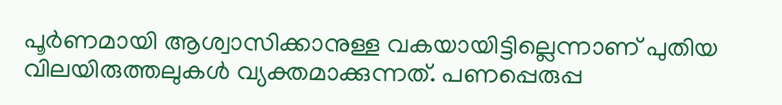പൂര്‍ണമായി ആശ്വാസിക്കാനുള്ള വകയായിട്ടില്ലെന്നാണ് പുതിയ വിലയിരുത്തലുകള്‍ വ്യക്തമാക്കുന്നത്. പണപ്പെരുപ്പ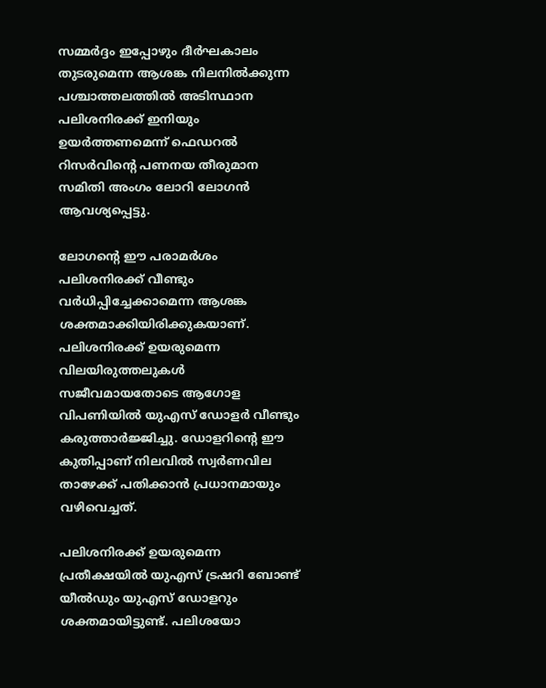സമ്മര്‍ദ്ദം ഇപ്പോഴും ദീര്‍ഘകാലം തുടരുമെന്ന ആശങ്ക നിലനില്‍ക്കുന്ന പശ്ചാത്തലത്തില്‍ അടിസ്ഥാന പലിശനിരക്ക് ഇനിയും ഉയര്‍ത്തണമെന്ന് ഫെഡറല്‍ റിസര്‍വിന്റെ പണനയ തീരുമാന സമിതി അംഗം ലോറി ലോഗന്‍ ആവശ്യപ്പെട്ടു.

ലോഗന്റെ ഈ പരാമര്‍ശം പലിശനിരക്ക് വീണ്ടും വര്‍ധിപ്പിച്ചേക്കാമെന്ന ആശങ്ക ശക്തമാക്കിയിരിക്കുകയാണ്. പലിശനിരക്ക് ഉയരുമെന്ന വിലയിരുത്തലുകള്‍ സജീവമായതോടെ ആഗോള വിപണിയില്‍ യുഎസ് ഡോളര്‍ വീണ്ടും കരുത്താര്‍ജ്ജിച്ചു. ഡോളറിന്റെ ഈ കുതിപ്പാണ് നിലവില്‍ സ്വര്‍ണവില താഴേക്ക് പതിക്കാന്‍ പ്രധാനമായും വഴിവെച്ചത്.

പലിശനിരക്ക് ഉയരുമെന്ന പ്രതീക്ഷയില്‍ യുഎസ് ട്രഷറി ബോണ്ട് യീല്‍ഡും യുഎസ് ഡോളറും ശക്തമായിട്ടുണ്ട്. പലിശയോ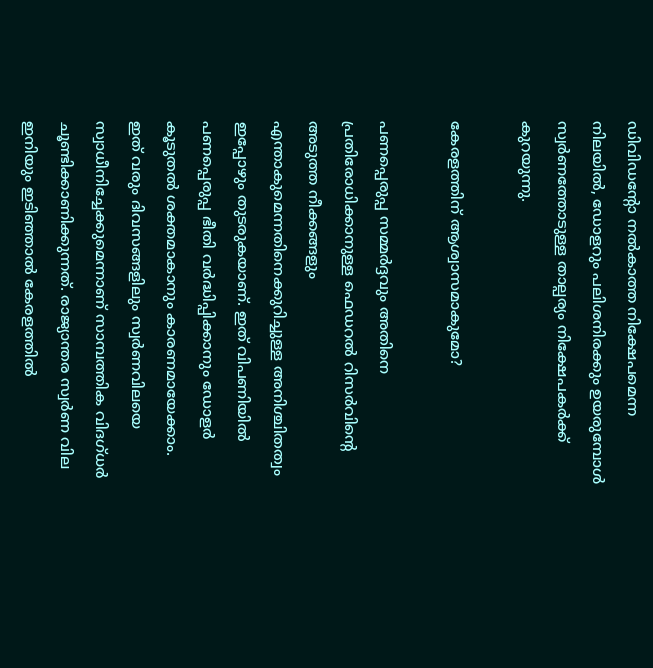ഡിവിഡന്റോ നല്‍കാത്ത നിക്ഷേപമെന്ന നിലയില്‍, ഡോളറും പലിശനിരക്കും ഉയരുമ്പോള്‍ സ്വര്‍ണത്തോടുള്ള താല്പര്യം നിക്ഷേപകര്‍ക്ക് കുറയുന്നു.

കേരളത്തിന് ആശ്വാസമാകുമോ?

പണപ്പെരുപ്പ സമ്മര്‍ദ്ദവും അതിനെ പ്രതിരോധിക്കാനുള്ള ഫെഡറല്‍ റിസര്‍വിന്റെ അടുത്ത നീക്കങ്ങളും എന്താകുമെന്നതിനെക്കുറിച്ചുള്ള അനിശ്ചിതത്വം ഇപ്പോഴും തുടരുകയാണ്. ഇത് വിപണിയില്‍ പണപ്പെരുപ്പ ഭീതി വര്‍ദ്ധിപ്പിക്കാനും ഡോളര്‍ കൂടുതല്‍ ശക്തമാകാനും കാരണമായേക്കാം. ഇത് വരും ദിവസങ്ങളിലും സ്വര്‍ണവിലയെ സ്വാധീനിച്ചേക്കുമെന്നാണ് സാമ്പത്തിക വിദഗ്ധര്‍ ചൂണ്ടിക്കാണിക്കുന്നത്. രാജ്യാന്തര സ്വര്‍ണ വില ഇനിയും ഇടിഞ്ഞാല്‍ കേരളത്തില്‍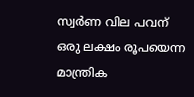സ്വര്‍ണ വില പവന് ഒരു ലക്ഷം രൂപയെന്ന മാന്ത്രിക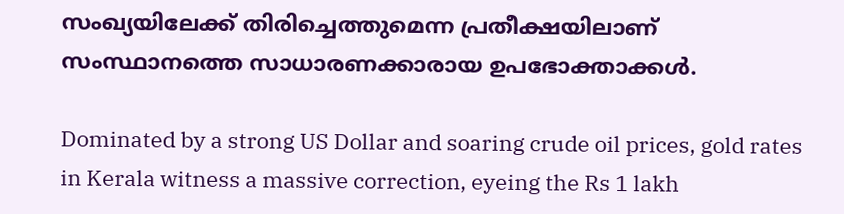സംഖ്യയിലേക്ക് തിരിച്ചെത്തുമെന്ന പ്രതീക്ഷയിലാണ് സംസ്ഥാനത്തെ സാധാരണക്കാരായ ഉപഭോക്താക്കള്‍.

Dominated by a strong US Dollar and soaring crude oil prices, gold rates in Kerala witness a massive correction, eyeing the Rs 1 lakh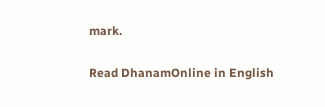mark.

Read DhanamOnline in English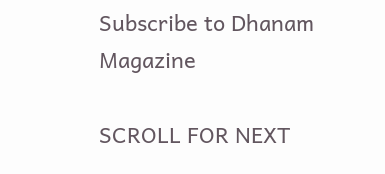Subscribe to Dhanam Magazine

SCROLL FOR NEXT